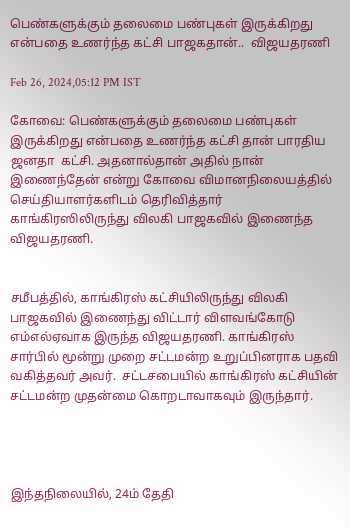பெண்களுக்கும் தலைமை பண்புகள் இருக்கிறது என்பதை உணர்ந்த கட்சி பாஜகதான்..  விஜயதரணி

Feb 26, 2024,05:12 PM IST

கோவை: பெண்களுக்கும் தலைமை பண்புகள் இருக்கிறது என்பதை உணர்ந்த கட்சி தான் பாரதிய ஜனதா  கட்சி. அதனால்தான் அதில் நான் இணைந்தேன் என்று கோவை விமானநிலையத்தில் செய்தியாளர்களிடம் தெரிவித்தார் காங்கிரஸிலிருந்து விலகி பாஜகவில் இணைந்த விஜயதரணி.


சமீபத்தில், காங்கிரஸ் கட்சியிலிருந்து விலகி பாஜகவில் இணைந்து விட்டார் விளவங்கோடு எம்எல்ஏவாக இருந்த விஜயதரணி. காங்கிரஸ் சார்பில் மூன்று முறை சட்டமன்ற உறுப்பினராக பதவி வகித்தவர் அவர்.  சட்டசபையில் காங்கிரஸ் கட்சியின் சட்டமன்ற முதன்மை கொறடாவாகவும் இருந்தார்.




இந்தநிலையில், 24ம் தேதி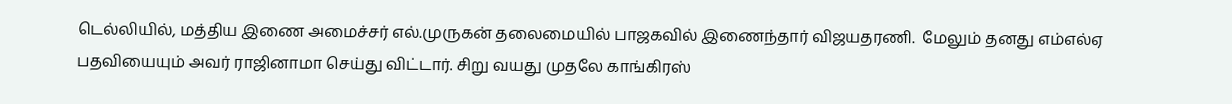டெல்லியில், மத்திய இணை அமைச்சர் எல்.முருகன் தலைமையில் பாஜகவில் இணைந்தார் விஜயதரணி.  மேலும் தனது எம்எல்ஏ பதவியையும் அவர் ராஜினாமா செய்து விட்டார். சிறு வயது முதலே காங்கிரஸ்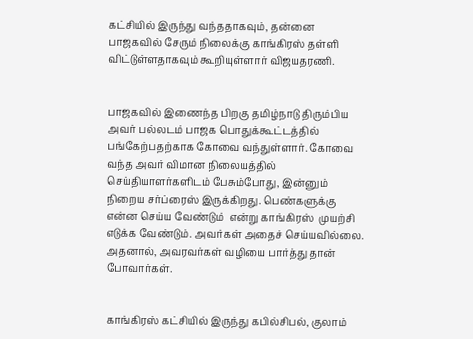கட்சியில் இருந்து வந்ததாகவும், தன்னை பாஜகவில் சேரும் நிலைக்கு காங்கிரஸ் தள்ளி விட்டுள்ளதாகவும் கூறியுள்ளார் விஜயதரணி.


பாஜகவில் இணைந்த பிறகு தமிழ்நாடு திரும்பிய அவர் பல்லடம் பாஜக பொதுக்கூட்டத்தில் பங்கேற்பதற்காக கோவை வந்துள்ளார். கோவை வந்த அவர் விமான நிலையத்தில் செய்தியாளர்களிடம் பேசும்போது, இன்னும் நிறைய சர்ப்ரைஸ் இருக்கிறது. பெண்களுக்கு என்ன செய்ய வேண்டும்  என்று காங்கிரஸ்  முயற்சி எடுக்க வேண்டும். அவர்கள் அதைச் செய்யவில்லை. அதனால், அவரவர்கள் வழியை பார்த்து தான் போவார்கள்.


காங்கிரஸ் கட்சியில் இருந்து கபில்சிபல், குலாம்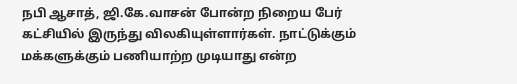நபி ஆசாத், ஜி.கே.வாசன் போன்ற நிறைய பேர் கட்சியில் இருந்து விலகியுள்ளார்கள். நாட்டுக்கும் மக்களுக்கும் பணியாற்ற முடியாது என்ற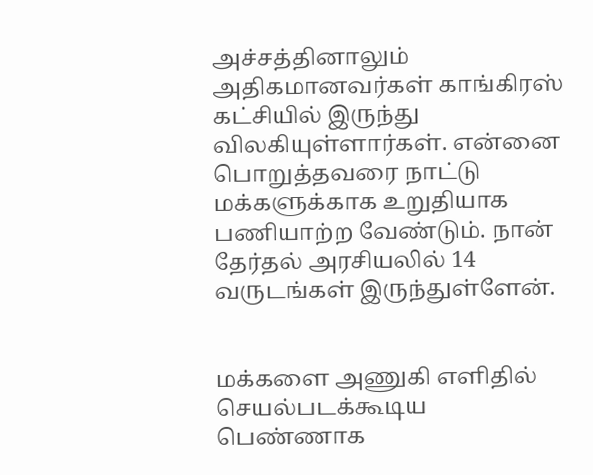அச்சத்தினாலும் அதிகமானவர்கள் காங்கிரஸ் கட்சியில் இருந்து விலகியுள்ளார்கள். என்னை பொறுத்தவரை நாட்டு மக்களுக்காக உறுதியாக பணியாற்ற வேண்டும். நான் தேர்தல் அரசியலில் 14 வருடங்கள் இருந்துள்ளேன்.


மக்களை அணுகி எளிதில் செயல்படக்கூடிய பெண்ணாக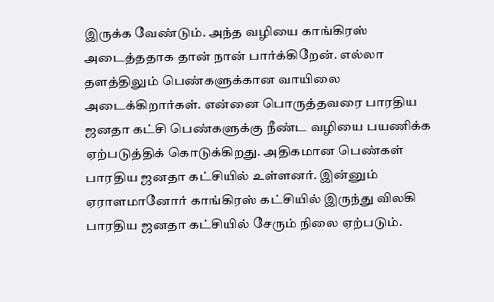இருக்க வேண்டும். அந்த வழியை காங்கிரஸ் அடைத்ததாக தான் நான் பார்க்கிறேன். எல்லா தளத்திலும் பெண்களுக்கான வாயிலை  அடைக்கிறார்கள். என்னை பொருத்தவரை பாரதிய ஜனதா கட்சி பெண்களுக்கு நீண்ட வழியை பயணிக்க ஏற்படுத்திக் கொடுக்கிறது. அதிகமான பெண்கள் பாரதிய ஜனதா கட்சியில் உள்ளனர். இன்னும்  ஏராளமானோர் காங்கிரஸ் கட்சியில் இருந்து விலகி பாரதிய ஜனதா கட்சியில் சேரும் நிலை ஏற்படும்.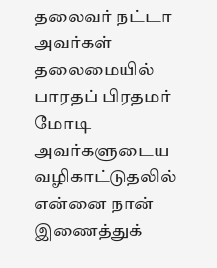தலைவர் நட்டா அவர்கள்  தலைமையில் பாரதப் பிரதமர் மோடி அவர்களுடைய வழிகாட்டுதலில் என்னை நான் இணைத்துக்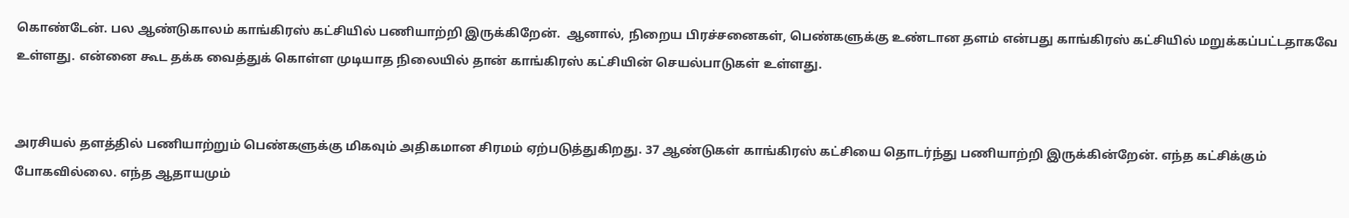கொண்டேன். பல ஆண்டுகாலம் காங்கிரஸ் கட்சியில் பணியாற்றி இருக்கிறேன்.  ஆனால், நிறைய பிரச்சனைகள், பெண்களுக்கு உண்டான தளம் என்பது காங்கிரஸ் கட்சியில் மறுக்கப்பட்டதாகவே உள்ளது. என்னை கூட தக்க வைத்துக் கொள்ள முடியாத நிலையில் தான் காங்கிரஸ் கட்சியின் செயல்பாடுகள் உள்ளது.


அரசியல் தளத்தில் பணியாற்றும் பெண்களுக்கு மிகவும் அதிகமான சிரமம் ஏற்படுத்துகிறது. 37 ஆண்டுகள் காங்கிரஸ் கட்சியை தொடர்ந்து பணியாற்றி இருக்கின்றேன். எந்த கட்சிக்கும் போகவில்லை. எந்த ஆதாயமும்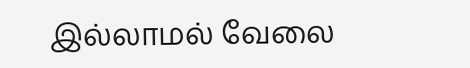இல்லாமல் வேலை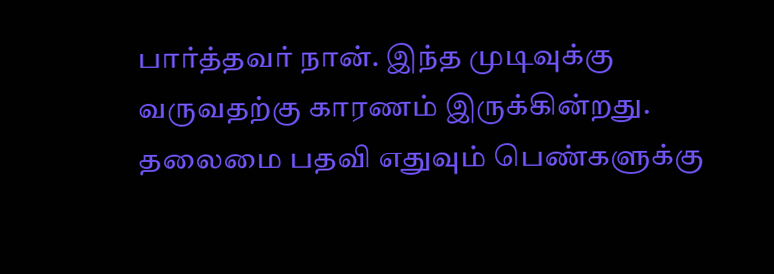பார்த்தவர் நான். இந்த முடிவுக்கு வருவதற்கு காரணம் இருக்கின்றது. தலைமை பதவி எதுவும் பெண்களுக்கு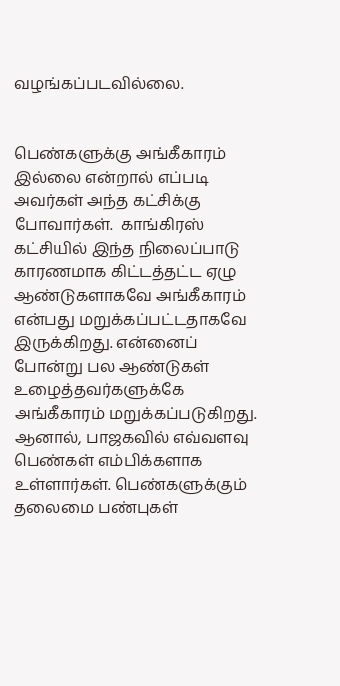வழங்கப்படவில்லை.


பெண்களுக்கு அங்கீகாரம் இல்லை என்றால் எப்படி அவர்கள் அந்த கட்சிக்கு போவார்கள்.  காங்கிரஸ் கட்சியில் இந்த நிலைப்பாடு காரணமாக கிட்டத்தட்ட ஏழு ஆண்டுகளாகவே அங்கீகாரம் என்பது மறுக்கப்பட்டதாகவே இருக்கிறது. என்னைப் போன்று பல ஆண்டுகள் உழைத்தவர்களுக்கே அங்கீகாரம் மறுக்கப்படுகிறது. ஆனால், பாஜகவில் எவ்வளவு பெண்கள் எம்பிக்களாக உள்ளார்கள். பெண்களுக்கும் தலைமை பண்புகள்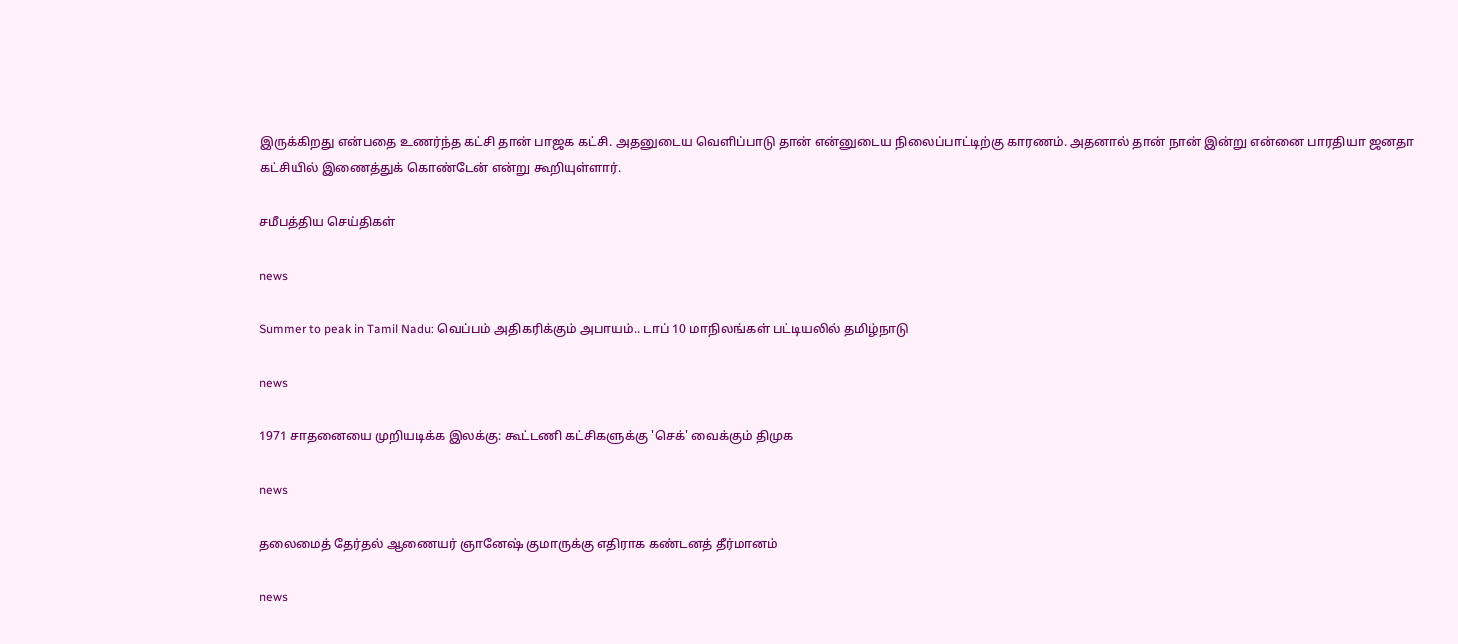இருக்கிறது என்பதை உணர்ந்த கட்சி தான் பாஜக கட்சி. அதனுடைய வெளிப்பாடு தான் என்னுடைய நிலைப்பாட்டிற்கு காரணம். அதனால் தான் நான் இன்று என்னை பாரதியா ஜனதா கட்சியில் இணைத்துக் கொண்டேன் என்று கூறியுள்ளார்.

சமீபத்திய செய்திகள்

news

Summer to peak in Tamil Nadu: வெப்பம் அதிகரிக்கும் அபாயம்.. டாப் 10 மாநிலங்கள் பட்டியலில் தமிழ்நாடு

news

1971 சாதனையை முறியடிக்க இலக்கு: கூட்டணி கட்சிகளுக்கு 'செக்' வைக்கும் திமுக

news

தலைமைத் தேர்தல் ஆணையர் ஞானேஷ் குமாருக்கு எதிராக கண்டனத் தீர்மானம்

news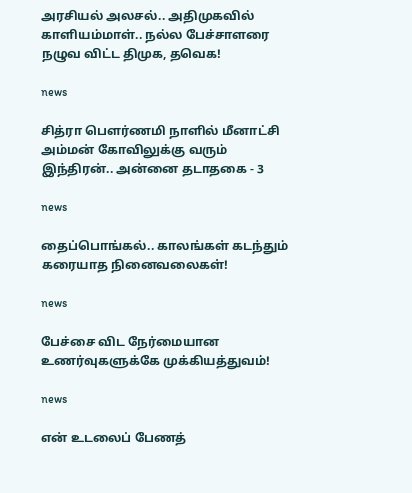அரசியல் அலசல்.. அதிமுகவில் காளியம்மாள்.. நல்ல பேச்சாளரை நழுவ விட்ட திமுக, தவெக!

news

சித்ரா பௌர்ணமி நாளில் மீனாட்சி அம்மன் கோவிலுக்கு வரும் இந்திரன்.. அன்னை தடாதகை - 3

news

தைப்பொங்கல்.. காலங்கள் கடந்தும் கரையாத நினைவலைகள்!

news

பேச்சை விட நேர்மையான உணர்வுகளுக்கே முக்கியத்துவம்!

news

என் உடலைப் பேணத்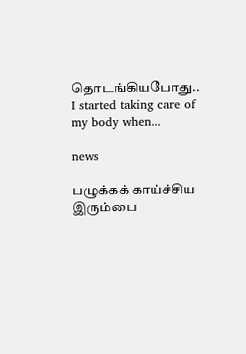தொடங்கியபோது.. I started taking care of my body when...

news

பழுக்கக் காய்ச்சிய இரும்பை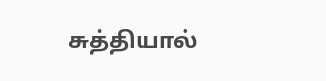சுத்தியால்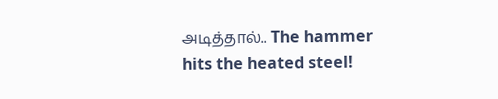அடித்தால்.. The hammer hits the heated steel!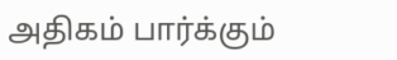அதிகம் பார்க்கும்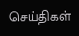செய்திகள்